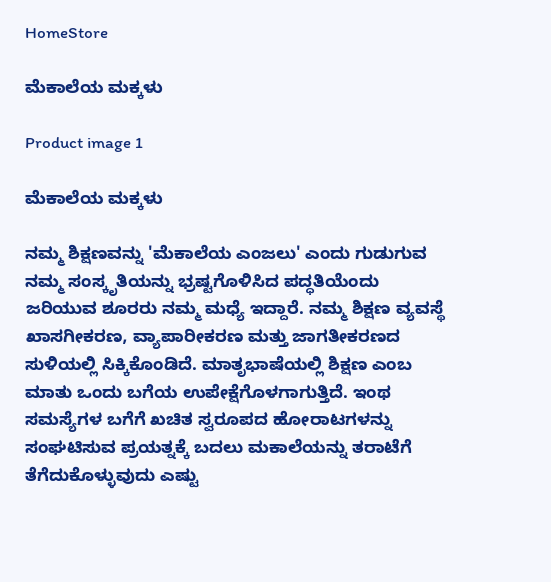HomeStore

ಮೆಕಾಲೆಯ ಮಕ್ಕಳು

Product image 1

ಮೆಕಾಲೆಯ ಮಕ್ಕಳು

ನಮ್ಮ ಶಿಕ್ಷಣವನ್ನು 'ಮೆಕಾಲೆಯ ಎಂಜಲು' ಎಂದು ಗುಡುಗುವ ನಮ್ಮ ಸಂಸ್ಕೃತಿಯನ್ನು ಭ್ರಷ್ಟಗೊಳಿಸಿದ ಪದ್ಧತಿಯೆಂದು ಜರಿಯುವ ಶೂರರು ನಮ್ಮ ಮಧ್ಯೆ ಇದ್ದಾರೆ. ನಮ್ಮ ಶಿಕ್ಷಣ ವ್ಯವಸ್ಥೆ ಖಾಸಗೀಕರಣ, ವ್ಯಾಪಾರೀಕರಣ ಮತ್ತು ಜಾಗತೀಕರಣದ ಸುಳಿಯಲ್ಲಿ ಸಿಕ್ಕಿಕೊಂಡಿದೆ. ಮಾತೃಭಾಷೆಯಲ್ಲಿ ಶಿಕ್ಷಣ ಎಂಬ ಮಾತು ಒಂದು ಬಗೆಯ ಉಪೇಕ್ಷೆಗೊಳಗಾಗುತ್ತಿದೆ. ಇಂಥ ಸಮಸ್ಯೆಗಳ ಬಗೆಗೆ ಖಚಿತ ಸ್ವರೂಪದ ಹೋರಾಟಗಳನ್ನು ಸಂಘಟಿಸುವ ಪ್ರಯತ್ನಕ್ಕೆ ಬದಲು ಮಕಾಲೆಯನ್ನು ತರಾಟೆಗೆ ತೆಗೆದುಕೊಳ್ಳುವುದು ಎಷ್ಟು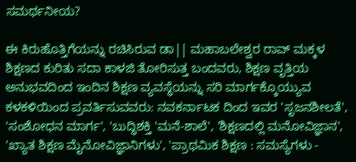ಸಮರ್ಥನೀಯ?

ಈ ಕಿರುಹೊತ್ತಿಗೆಯನ್ನು ರಚಿಸಿರುವ ಡಾ|| ಮಹಾಬಲೇಶ್ವರ ರಾವ್ ಮಕ್ಕಳ ಶಿಕ್ಷಣದ ಕುರಿತು ಸದಾ ಕಾಳಜಿ ತೋರಿಸುತ್ತ ಬಂದವರು, ಶಿಕ್ಷಣ ವೃತ್ತಿಯ ಅನುಭವದಿಂದ ಇಂದಿನ ಶಿಕ್ಷಣ ವ್ಯವಸ್ಥೆಯನ್ನು ಸರಿ ಮಾರ್ಗಕ್ಕೊಯ್ಯುವ ಕಳಕಳಿಯಿಂದ ಪ್ರವರ್ತಿಸುವವರು: ನವಕರ್ನಾಟಕ ದಿಂದ ಇವರ 'ಸೃಜನಶೀಲತೆ', 'ಸಂಶೋಧನ ಮಾರ್ಗ', 'ಬುದ್ಧಿಶಕ್ತಿ 'ಮನೆ-ಶಾಲೆ', 'ಶಿಕ್ಷಣದಲ್ಲಿ ಮನೋವಿಜ್ಞಾನ', 'ಖ್ಯಾತ ಶಿಕ್ಷಣ ಮೈನೋವಿಜ್ಞಾನಿಗಳು', 'ಪ್ರಾಥಮಿಕ ಶಿಕ್ಷಣ : ಸಮಸ್ಯೆಗಳು -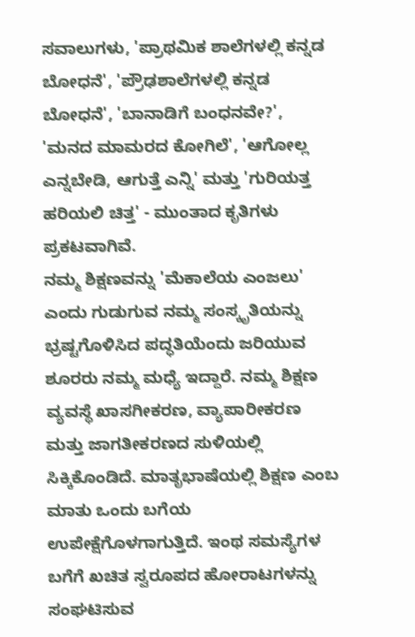ಸವಾಲುಗಳು, 'ಪ್ರಾಥಮಿಕ ಶಾಲೆಗಳಲ್ಲಿ ಕನ್ನಡ ಬೋಧನೆ', 'ಪ್ರೌಢಶಾಲೆಗಳಲ್ಲಿ ಕನ್ನಡ ಬೋಧನೆ', 'ಬಾನಾಡಿಗೆ ಬಂಧನವೇ?', 'ಮನದ ಮಾಮರದ ಕೋಗಿಲೆ', 'ಆಗೋಲ್ಲ ಎನ್ನಬೇಡಿ, ಆಗುತ್ತೆ ಎನ್ನಿ' ಮತ್ತು 'ಗುರಿಯತ್ತ ಹರಿಯಲಿ ಚಿತ್ತ' - ಮುಂತಾದ ಕೃತಿಗಳು ಪ್ರಕಟವಾಗಿವೆ.
ನಮ್ಮ ಶಿಕ್ಷಣವನ್ನು 'ಮೆಕಾಲೆಯ ಎಂಜಲು' ಎಂದು ಗುಡುಗುವ ನಮ್ಮ ಸಂಸ್ಕೃತಿಯನ್ನು ಭ್ರಷ್ಟಗೊಳಿಸಿದ ಪದ್ಧತಿಯೆಂದು ಜರಿಯುವ ಶೂರರು ನಮ್ಮ ಮಧ್ಯೆ ಇದ್ದಾರೆ. ನಮ್ಮ ಶಿಕ್ಷಣ ವ್ಯವಸ್ಥೆ ಖಾಸಗೀಕರಣ, ವ್ಯಾಪಾರೀಕರಣ ಮತ್ತು ಜಾಗತೀಕರಣದ ಸುಳಿಯಲ್ಲಿ ಸಿಕ್ಕಿಕೊಂಡಿದೆ. ಮಾತೃಭಾಷೆಯಲ್ಲಿ ಶಿಕ್ಷಣ ಎಂಬ ಮಾತು ಒಂದು ಬಗೆಯ ಉಪೇಕ್ಷೆಗೊಳಗಾಗುತ್ತಿದೆ. ಇಂಥ ಸಮಸ್ಯೆಗಳ ಬಗೆಗೆ ಖಚಿತ ಸ್ವರೂಪದ ಹೋರಾಟಗಳನ್ನು ಸಂಘಟಿಸುವ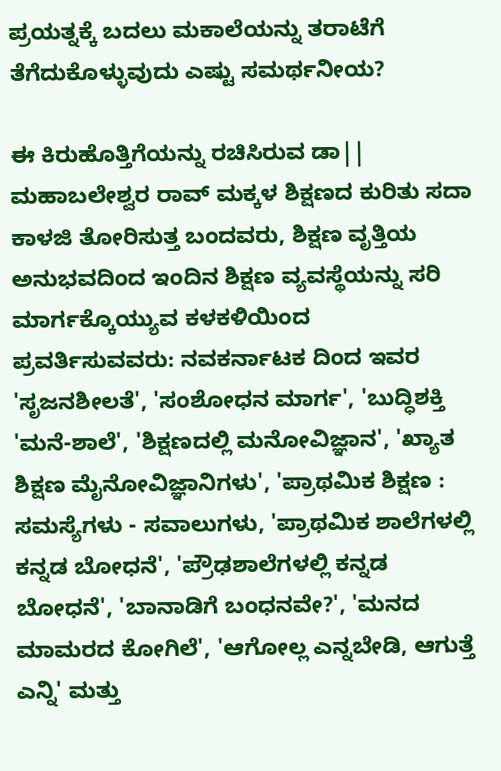ಪ್ರಯತ್ನಕ್ಕೆ ಬದಲು ಮಕಾಲೆಯನ್ನು ತರಾಟೆಗೆ ತೆಗೆದುಕೊಳ್ಳುವುದು ಎಷ್ಟು ಸಮರ್ಥನೀಯ?

ಈ ಕಿರುಹೊತ್ತಿಗೆಯನ್ನು ರಚಿಸಿರುವ ಡಾ|| ಮಹಾಬಲೇಶ್ವರ ರಾವ್ ಮಕ್ಕಳ ಶಿಕ್ಷಣದ ಕುರಿತು ಸದಾ ಕಾಳಜಿ ತೋರಿಸುತ್ತ ಬಂದವರು, ಶಿಕ್ಷಣ ವೃತ್ತಿಯ ಅನುಭವದಿಂದ ಇಂದಿನ ಶಿಕ್ಷಣ ವ್ಯವಸ್ಥೆಯನ್ನು ಸರಿ ಮಾರ್ಗಕ್ಕೊಯ್ಯುವ ಕಳಕಳಿಯಿಂದ ಪ್ರವರ್ತಿಸುವವರು: ನವಕರ್ನಾಟಕ ದಿಂದ ಇವರ 'ಸೃಜನಶೀಲತೆ', 'ಸಂಶೋಧನ ಮಾರ್ಗ', 'ಬುದ್ಧಿಶಕ್ತಿ 'ಮನೆ-ಶಾಲೆ', 'ಶಿಕ್ಷಣದಲ್ಲಿ ಮನೋವಿಜ್ಞಾನ', 'ಖ್ಯಾತ ಶಿಕ್ಷಣ ಮೈನೋವಿಜ್ಞಾನಿಗಳು', 'ಪ್ರಾಥಮಿಕ ಶಿಕ್ಷಣ : ಸಮಸ್ಯೆಗಳು - ಸವಾಲುಗಳು, 'ಪ್ರಾಥಮಿಕ ಶಾಲೆಗಳಲ್ಲಿ ಕನ್ನಡ ಬೋಧನೆ', 'ಪ್ರೌಢಶಾಲೆಗಳಲ್ಲಿ ಕನ್ನಡ ಬೋಧನೆ', 'ಬಾನಾಡಿಗೆ ಬಂಧನವೇ?', 'ಮನದ ಮಾಮರದ ಕೋಗಿಲೆ', 'ಆಗೋಲ್ಲ ಎನ್ನಬೇಡಿ, ಆಗುತ್ತೆ ಎನ್ನಿ' ಮತ್ತು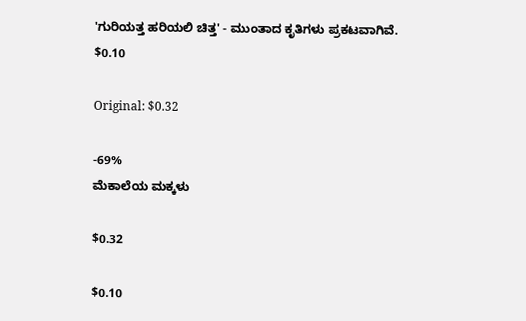'ಗುರಿಯತ್ತ ಹರಿಯಲಿ ಚಿತ್ತ' - ಮುಂತಾದ ಕೃತಿಗಳು ಪ್ರಕಟವಾಗಿವೆ.
$0.10

Original: $0.32

-69%
ಮೆಕಾಲೆಯ ಮಕ್ಕಳು

$0.32

$0.10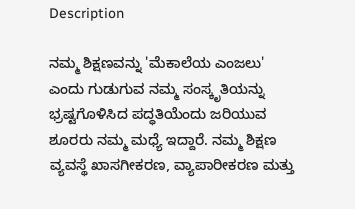Description

ನಮ್ಮ ಶಿಕ್ಷಣವನ್ನು 'ಮೆಕಾಲೆಯ ಎಂಜಲು' ಎಂದು ಗುಡುಗುವ ನಮ್ಮ ಸಂಸ್ಕೃತಿಯನ್ನು ಭ್ರಷ್ಟಗೊಳಿಸಿದ ಪದ್ಧತಿಯೆಂದು ಜರಿಯುವ ಶೂರರು ನಮ್ಮ ಮಧ್ಯೆ ಇದ್ದಾರೆ. ನಮ್ಮ ಶಿಕ್ಷಣ ವ್ಯವಸ್ಥೆ ಖಾಸಗೀಕರಣ, ವ್ಯಾಪಾರೀಕರಣ ಮತ್ತು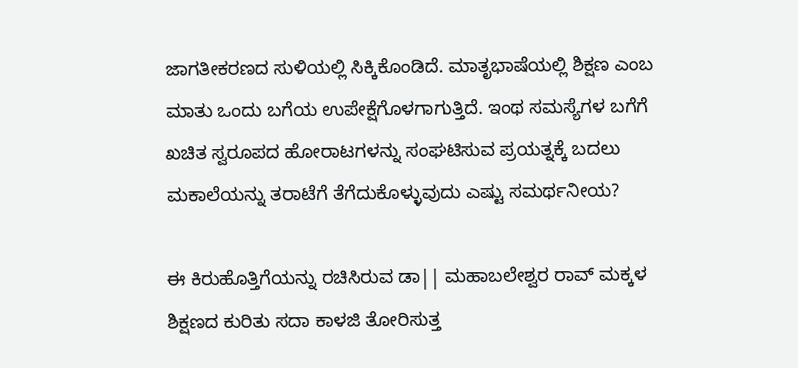ಜಾಗತೀಕರಣದ ಸುಳಿಯಲ್ಲಿ ಸಿಕ್ಕಿಕೊಂಡಿದೆ. ಮಾತೃಭಾಷೆಯಲ್ಲಿ ಶಿಕ್ಷಣ ಎಂಬ ಮಾತು ಒಂದು ಬಗೆಯ ಉಪೇಕ್ಷೆಗೊಳಗಾಗುತ್ತಿದೆ. ಇಂಥ ಸಮಸ್ಯೆಗಳ ಬಗೆಗೆ ಖಚಿತ ಸ್ವರೂಪದ ಹೋರಾಟಗಳನ್ನು ಸಂಘಟಿಸುವ ಪ್ರಯತ್ನಕ್ಕೆ ಬದಲು ಮಕಾಲೆಯನ್ನು ತರಾಟೆಗೆ ತೆಗೆದುಕೊಳ್ಳುವುದು ಎಷ್ಟು ಸಮರ್ಥನೀಯ?

ಈ ಕಿರುಹೊತ್ತಿಗೆಯನ್ನು ರಚಿಸಿರುವ ಡಾ|| ಮಹಾಬಲೇಶ್ವರ ರಾವ್ ಮಕ್ಕಳ ಶಿಕ್ಷಣದ ಕುರಿತು ಸದಾ ಕಾಳಜಿ ತೋರಿಸುತ್ತ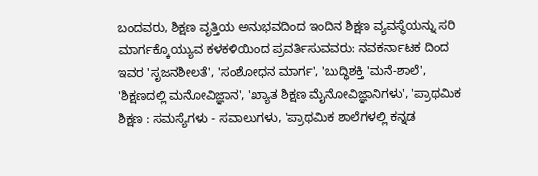ಬಂದವರು, ಶಿಕ್ಷಣ ವೃತ್ತಿಯ ಅನುಭವದಿಂದ ಇಂದಿನ ಶಿಕ್ಷಣ ವ್ಯವಸ್ಥೆಯನ್ನು ಸರಿ ಮಾರ್ಗಕ್ಕೊಯ್ಯುವ ಕಳಕಳಿಯಿಂದ ಪ್ರವರ್ತಿಸುವವರು: ನವಕರ್ನಾಟಕ ದಿಂದ ಇವರ 'ಸೃಜನಶೀಲತೆ', 'ಸಂಶೋಧನ ಮಾರ್ಗ', 'ಬುದ್ಧಿಶಕ್ತಿ 'ಮನೆ-ಶಾಲೆ', 'ಶಿಕ್ಷಣದಲ್ಲಿ ಮನೋವಿಜ್ಞಾನ', 'ಖ್ಯಾತ ಶಿಕ್ಷಣ ಮೈನೋವಿಜ್ಞಾನಿಗಳು', 'ಪ್ರಾಥಮಿಕ ಶಿಕ್ಷಣ : ಸಮಸ್ಯೆಗಳು - ಸವಾಲುಗಳು, 'ಪ್ರಾಥಮಿಕ ಶಾಲೆಗಳಲ್ಲಿ ಕನ್ನಡ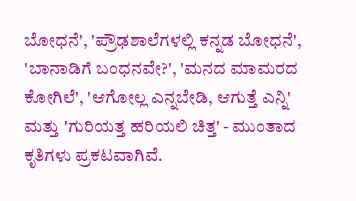ಬೋಧನೆ', 'ಪ್ರೌಢಶಾಲೆಗಳಲ್ಲಿ ಕನ್ನಡ ಬೋಧನೆ', 'ಬಾನಾಡಿಗೆ ಬಂಧನವೇ?', 'ಮನದ ಮಾಮರದ ಕೋಗಿಲೆ', 'ಆಗೋಲ್ಲ ಎನ್ನಬೇಡಿ, ಆಗುತ್ತೆ ಎನ್ನಿ' ಮತ್ತು 'ಗುರಿಯತ್ತ ಹರಿಯಲಿ ಚಿತ್ತ' - ಮುಂತಾದ ಕೃತಿಗಳು ಪ್ರಕಟವಾಗಿವೆ.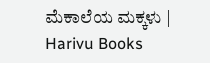ಮೆಕಾಲೆಯ ಮಕ್ಕಳು | Harivu Books